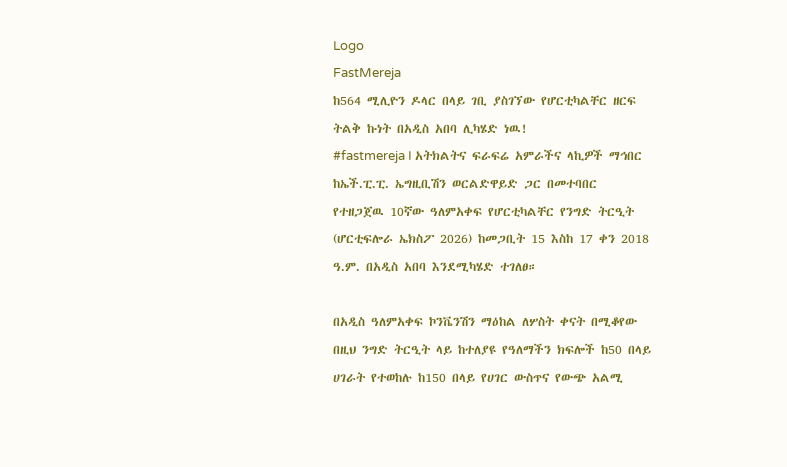Logo
FastMereja
ከ564 ሚሊዮን ዶላር በላይ ገቢ ያስገኘው የሆርቲካልቸር ዘርፍ ትልቅ ኩነት በአዲስ አበባ ሊካሄድ ነዉ!
#fastmereja I አትክልትና ፍራፍሬ አምራችና ላኪዎች ማኅበር ከኤች.ፒ.ፒ. ኤግዚቢሽን ወርልድዋይድ ጋር በመተባበር የተዘጋጀዉ 10ኛው ዓለምአቀፍ የሆርቲካልቸር የንግድ ትርዒት (ሆርቲፍሎራ ኤክስፖ 2026) ከመጋቢት 15 እስከ 17 ቀን 2018 ዓ.ም. በአዲስ አበባ እንደሚካሄድ ተገለፀ።

በአዲስ ዓለምአቀፍ ኮንቬንሽን ማዕከል ለሦስት ቀናት በሚቆየው በዚህ ንግድ ትርዒት ላይ ከተለያዩ የዓለማችን ክፍሎች ከ50 በላይ ሀገራት የተወከሉ ከ150 በላይ የሀገር ውስጥና የውጭ አልሚ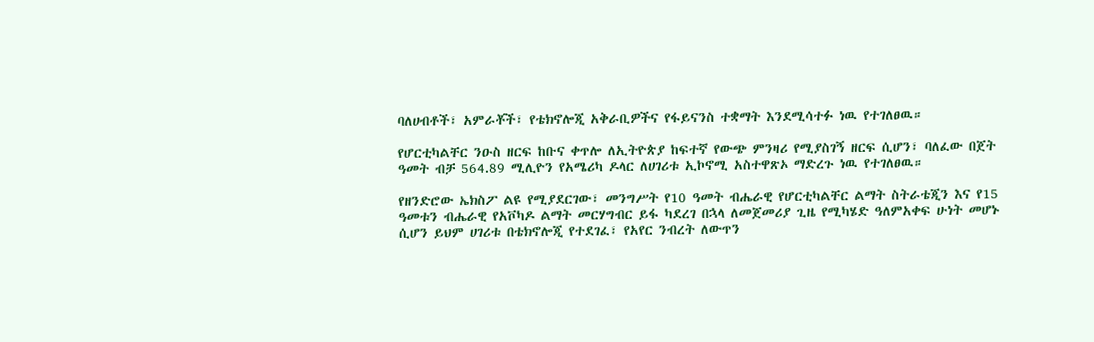ባለሀብቶች፣ አምራቾች፣ የቴክኖሎጂ አቅራቢዎችና የፋይናንስ ተቋማት እንደሚሳተፉ ነዉ የተገለፀዉ።

የሆርቲካልቸር ንዑስ ዘርፍ ከቡና ቀጥሎ ለኢትዮጵያ ከፍተኛ የውጭ ምንዛሪ የሚያስገኝ ዘርፍ ሲሆን፣ ባለፈው በጀት ዓመት ብቻ 564.89 ሚሊዮን የአሜሪካ ዶላር ለሀገሪቱ ኢኮኖሚ አስተዋጽኦ ማድረጉ ነዉ የተገለፀዉ።

የዘንድሮው ኤክስፖ ልዩ የሚያደርገው፣ መንግሥት የ10 ዓመት ብሔራዊ የሆርቲካልቸር ልማት ስትራቴጂን እና የ15 ዓመቱን ብሔራዊ የአቮካዶ ልማት መርሃግብር ይፋ ካደረገ በኋላ ለመጀመሪያ ጊዜ የሚካሄድ ዓለምአቀፍ ሁነት መሆኑ ሲሆን ይህም ሀገሪቱ በቴክኖሎጂ የተደገፈ፣ የአየር ንብረት ለውጥን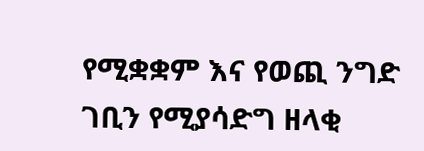የሚቋቋም እና የወጪ ንግድ ገቢን የሚያሳድግ ዘላቂ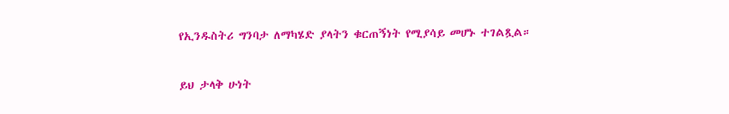የኢንዱስትሪ ግንባታ ለማካሄድ ያላትን ቁርጠኝነት የሚያሳይ መሆኑ ተገልጿል።

ይህ ታላቅ ሁነት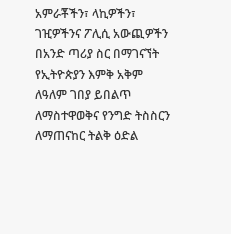አምራቾችን፣ ላኪዎችን፣ ገዢዎችንና ፖሊሲ አውጪዎችን በአንድ ጣሪያ ስር በማገናኘት የኢትዮጵያን እምቅ አቅም ለዓለም ገበያ ይበልጥ ለማስተዋወቅና የንግድ ትስስርን ለማጠናከር ትልቅ ዕድል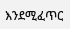እንደሚፈጥር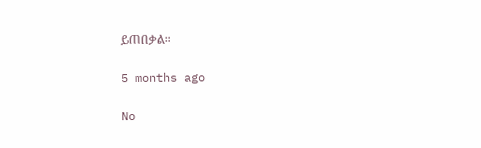ይጠበቃል።

5 months ago

No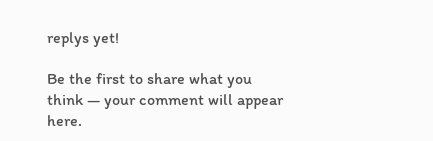replys yet!

Be the first to share what you think — your comment will appear here.